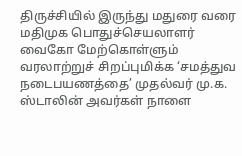திருச்சியில் இருந்து மதுரை வரை மதிமுக பொதுச்செயலாளர் வைகோ மேற்கொள்ளும் வரலாற்றுச் சிறப்புமிக்க ‘சமத்துவ நடைபயணத்தை’ முதல்வர் மு.க. ஸ்டாலின் அவர்கள் நாளை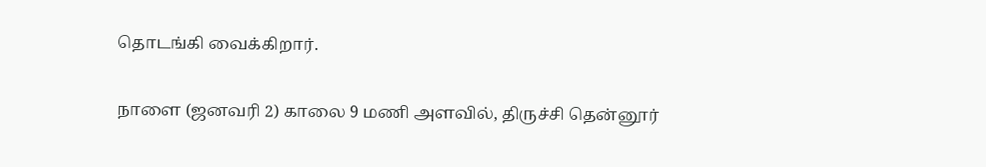தொடங்கி வைக்கிறார்.

நாளை (ஜனவரி 2) காலை 9 மணி அளவில், திருச்சி தென்னூர்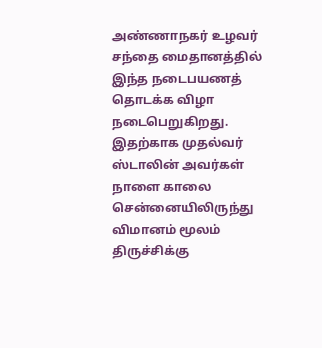அண்ணாநகர் உழவர் சந்தை மைதானத்தில் இந்த நடைபயணத் தொடக்க விழா நடைபெறுகிறது. இதற்காக முதல்வர் ஸ்டாலின் அவர்கள் நாளை காலை சென்னையிலிருந்து விமானம் மூலம் திருச்சிக்கு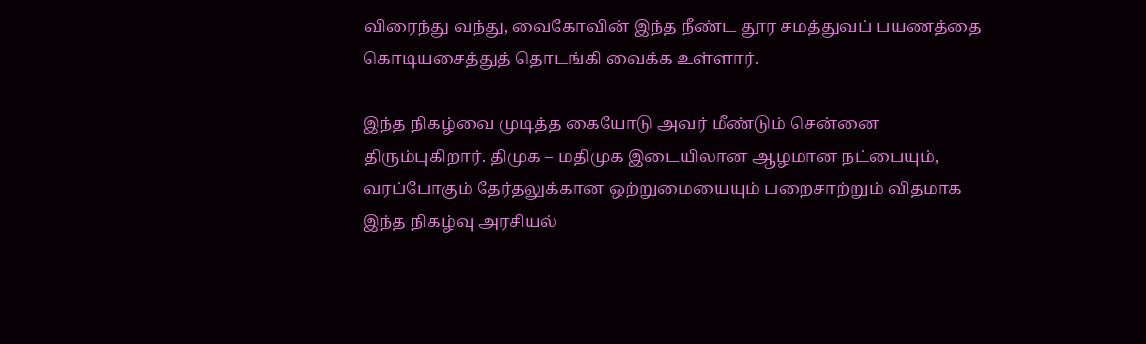விரைந்து வந்து, வைகோவின் இந்த நீண்ட தூர சமத்துவப் பயணத்தை கொடியசைத்துத் தொடங்கி வைக்க உள்ளார்.

இந்த நிகழ்வை முடித்த கையோடு அவர் மீண்டும் சென்னை திரும்புகிறார். திமுக – மதிமுக இடையிலான ஆழமான நட்பையும், வரப்போகும் தேர்தலுக்கான ஒற்றுமையையும் பறைசாற்றும் விதமாக இந்த நிகழ்வு அரசியல்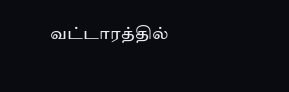வட்டாரத்தில்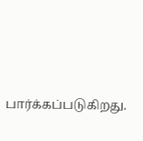பார்க்கப்படுகிறது.